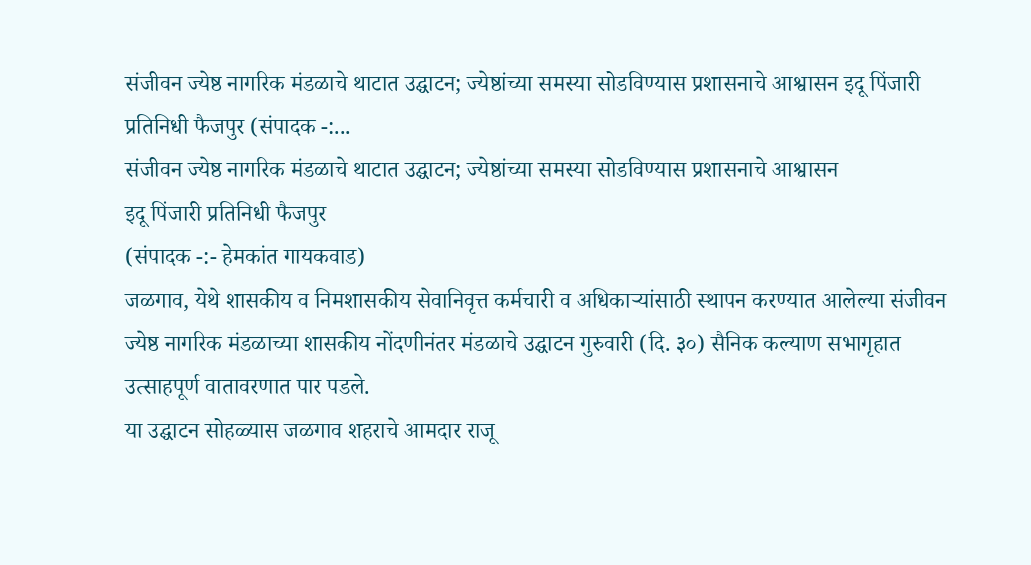संजीवन ज्येष्ठ नागरिक मंडळाचे थाटात उद्घाटन; ज्येष्ठांच्या समस्या सोडविण्यास प्रशासनाचे आश्वासन इदू पिंजारी प्रतिनिधी फैजपुर (संपादक -:...
संजीवन ज्येष्ठ नागरिक मंडळाचे थाटात उद्घाटन; ज्येष्ठांच्या समस्या सोडविण्यास प्रशासनाचे आश्वासन
इदू पिंजारी प्रतिनिधी फैजपुर
(संपादक -:- हेमकांत गायकवाड)
जळगाव, येथे शासकीय व निमशासकीय सेवानिवृत्त कर्मचारी व अधिकाऱ्यांसाठी स्थापन करण्यात आलेल्या संजीवन ज्येष्ठ नागरिक मंडळाच्या शासकीय नोंदणीनंतर मंडळाचे उद्घाटन गुरुवारी (दि. ३०) सैनिक कल्याण सभागृहात उत्साहपूर्ण वातावरणात पार पडले.
या उद्घाटन सोहळ्यास जळगाव शहराचे आमदार राजू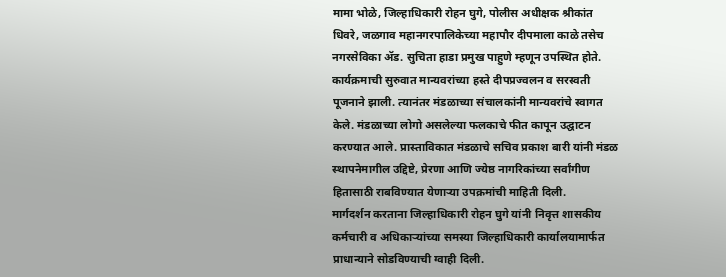मामा भोळे, जिल्हाधिकारी रोहन घुगे, पोलीस अधीक्षक श्रीकांत धिवरे, जळगाव महानगरपालिकेच्या महापौर दीपमाला काळे तसेच नगरसेविका ॲड. सुचिता हाडा प्रमुख पाहुणे म्हणून उपस्थित होते.
कार्यक्रमाची सुरुवात मान्यवरांच्या हस्ते दीपप्रज्वलन व सरस्वती पूजनाने झाली. त्यानंतर मंडळाच्या संचालकांनी मान्यवरांचे स्वागत केले. मंडळाच्या लोगो असलेल्या फलकाचे फीत कापून उद्घाटन करण्यात आले. प्रास्ताविकात मंडळाचे सचिव प्रकाश बारी यांनी मंडळ स्थापनेमागील उद्दिष्टे, प्रेरणा आणि ज्येष्ठ नागरिकांच्या सर्वांगीण हितासाठी राबविण्यात येणाऱ्या उपक्रमांची माहिती दिली.
मार्गदर्शन करताना जिल्हाधिकारी रोहन घुगे यांनी निवृत्त शासकीय कर्मचारी व अधिकाऱ्यांच्या समस्या जिल्हाधिकारी कार्यालयामार्फत प्राधान्याने सोडविण्याची ग्वाही दिली.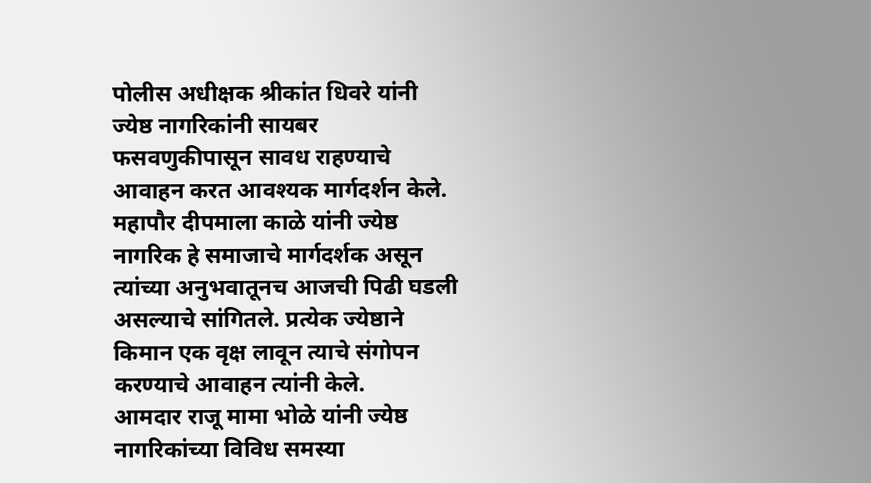पोलीस अधीक्षक श्रीकांत धिवरे यांनी ज्येष्ठ नागरिकांनी सायबर फसवणुकीपासून सावध राहण्याचे आवाहन करत आवश्यक मार्गदर्शन केले.
महापौर दीपमाला काळे यांनी ज्येष्ठ नागरिक हे समाजाचे मार्गदर्शक असून त्यांच्या अनुभवातूनच आजची पिढी घडली असल्याचे सांगितले. प्रत्येक ज्येष्ठाने किमान एक वृक्ष लावून त्याचे संगोपन करण्याचे आवाहन त्यांनी केले.
आमदार राजू मामा भोळे यांनी ज्येष्ठ नागरिकांच्या विविध समस्या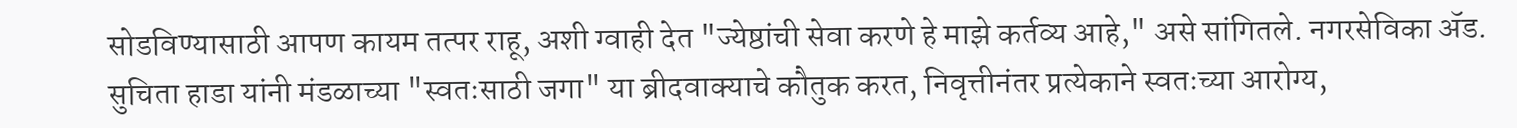सोडविण्यासाठी आपण कायम तत्पर राहू, अशी ग्वाही देत "ज्येष्ठांची सेवा करणे हे माझे कर्तव्य आहे," असे सांगितले. नगरसेविका ॲड. सुचिता हाडा यांनी मंडळाच्या "स्वतःसाठी जगा" या ब्रीदवाक्याचे कौतुक करत, निवृत्तीनंतर प्रत्येकाने स्वतःच्या आरोग्य,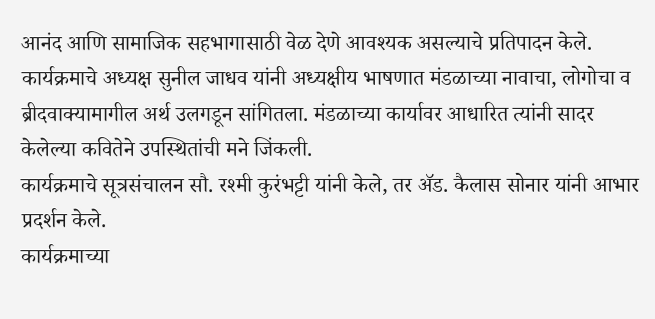आनंद आणि सामाजिक सहभागासाठी वेळ देणे आवश्यक असल्याचे प्रतिपादन केले.
कार्यक्रमाचे अध्यक्ष सुनील जाधव यांनी अध्यक्षीय भाषणात मंडळाच्या नावाचा, लोगोचा व ब्रीदवाक्यामागील अर्थ उलगडून सांगितला. मंडळाच्या कार्यावर आधारित त्यांनी सादर केलेल्या कवितेने उपस्थितांची मने जिंकली.
कार्यक्रमाचे सूत्रसंचालन सौ. रश्मी कुरंभट्टी यांनी केले, तर ॲड. कैलास सोनार यांनी आभार प्रदर्शन केले.
कार्यक्रमाच्या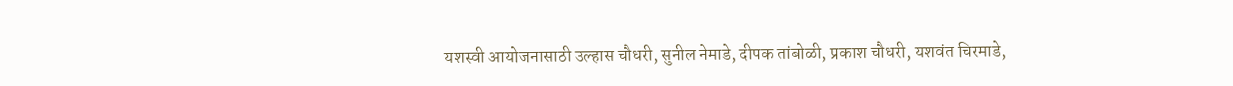यशस्वी आयोजनासाठी उल्हास चौधरी, सुनील नेमाडे, दीपक तांबोळी, प्रकाश चौधरी, यशवंत चिरमाडे,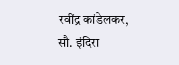रवींद्र कांडेलकर, सौ. इंदिरा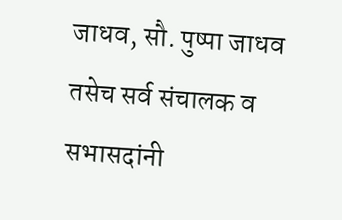जाधव, सौ. पुष्पा जाधव तसेच सर्व संचालक व सभासदांनी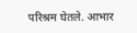परिश्रम घेतले. आभार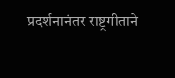प्रदर्शनानंतर राष्ट्रगीताने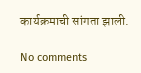कार्यक्रमाची सांगता झाली.

No comments